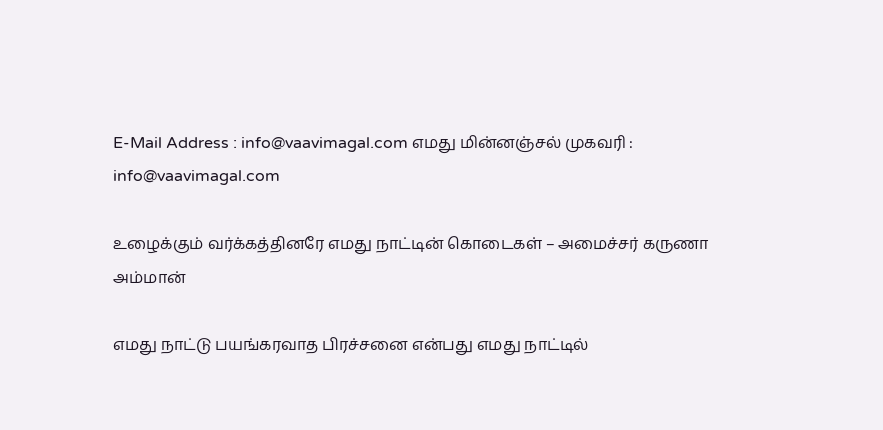E-Mail Address : info@vaavimagal.com எமது மின்னஞ்சல் முகவரி : info@vaavimagal.com

உழைக்கும் வர்க்கத்தினரே எமது நாட்டின் கொடைகள் – அமைச்சர் கருணா அம்மான்

எமது நாட்டு பயங்கரவாத பிரச்சனை என்பது எமது நாட்டில்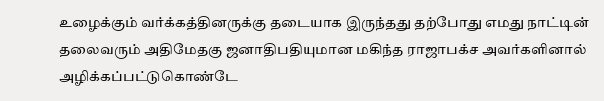உழைக்கும் வர்க்கத்தினருக்கு தடையாக இருந்தது தற்போது எமது நாட்டின் தலைவரும் அதிமேதகு ஜனாதிபதியுமான மகிந்த ராஜாபக்ச அவர்களினால் அழிக்கப்பட்டுகொண்டே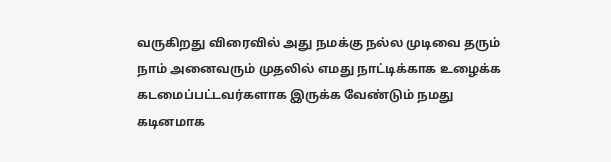வருகிறது விரைவில் அது நமக்கு நல்ல முடிவை தரும் நாம் அனைவரும் முதலில் எமது நாட்டிக்காக உழைக்க  கடமைப்பட்டவர்களாக இருக்க வேண்டும் நமது கடினமாக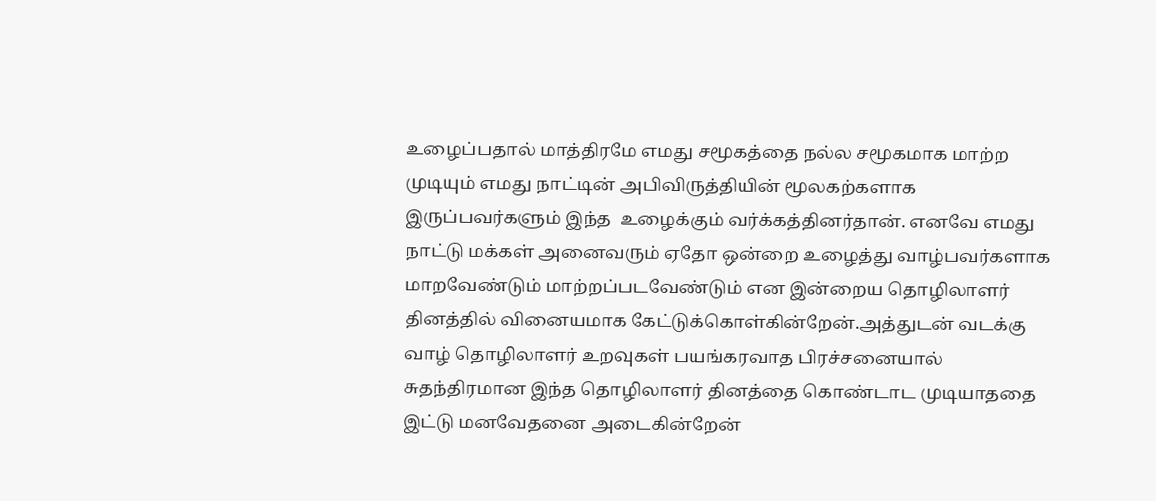உழைப்பதால் மாத்திரமே எமது சமூகத்தை நல்ல சமூகமாக மாற்ற முடியும் எமது நாட்டின் அபிவிருத்தியின் மூலகற்களாக இருப்பவர்களும் இந்த  உழைக்கும் வர்க்கத்தினர்தான். எனவே எமது நாட்டு மக்கள் அனைவரும் ஏதோ ஒன்றை உழைத்து வாழ்பவர்களாக மாறவேண்டும் மாற்றப்படவேண்டும் என இன்றைய தொழிலாளர் தினத்தில் வினையமாக கேட்டுக்கொள்கின்றேன்.அத்துடன் வடக்கு வாழ் தொழிலாளர் உறவுகள் பயங்கரவாத பிரச்சனையால் சுதந்திரமான இந்த தொழிலாளர் தினத்தை கொண்டாட முடியாததை இட்டு மனவேதனை அடைகின்றேன்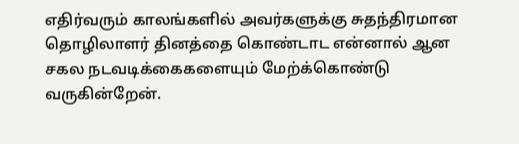எதிர்வரும் காலங்களில் அவர்களுக்கு சுதந்திரமான தொழிலாளர் தினத்தை கொண்டாட என்னால் ஆன சகல நடவடிக்கைகளையும் மேற்க்கொண்டு வருகின்றேன்.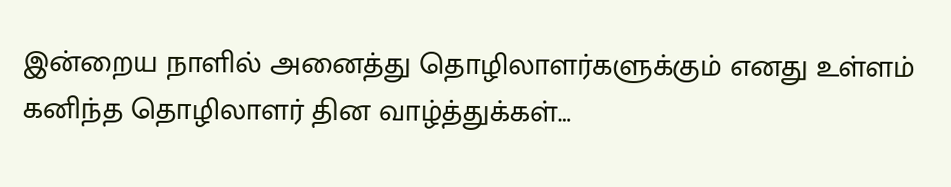இன்றைய நாளில் அனைத்து தொழிலாளர்களுக்கும் எனது உள்ளம் கனிந்த தொழிலாளர் தின வாழ்த்துக்கள்…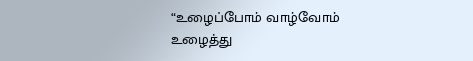“உழைப்போம் வாழ்வோம்
உழைத்து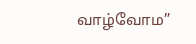வாழ்வோம”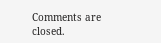Comments are closed.